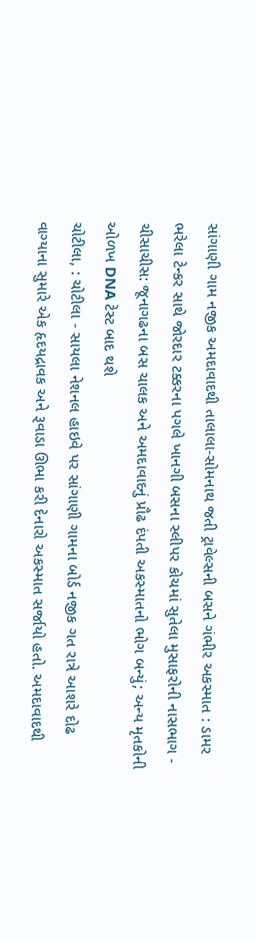સાંગાણી ગામ નજીક અમદાવાદથી તાલાલા-સોમનાથ જતી ટ્રાવેલ્સની બસને ગંભીર અકસ્માત : ડામર ભરેલા ટેન્કર સાથે જોરદાર ટક્કરના પગલે ખાનગી બસના સ્લીપર કોચમાં સુતેલા મુસાફરોની નાસભાગ - ચીસાચીસ: જૂનાગઢના બસ ચાલક અને અમદાવાદનું પ્રૌઢ દંપતી અકસ્માતનો ભોગ બન્યું; અન્ય મૃતકોની ઓળખ DNA ટેસ્ટ બાદ થશે
ચોટીલા, : ચોટીલા - સાયલા નેશનલ હાઇવે પર સાંગાણી ગામના બોર્ડ નજીક ગત રાત્રે આશરે દોઢ વાગ્યાના સુમારે એક હૃદયદ્રાવક અને રૂવાડા ઊભા કરી દેનારો અકસ્માત સર્જાયો હતો. અમદાવાદથી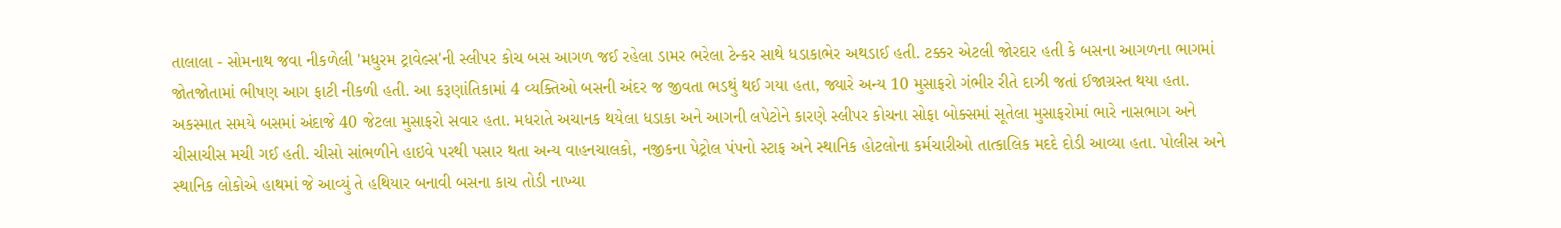તાલાલા - સોમનાથ જવા નીકળેલી 'મધુરમ ટ્રાવેલ્સ'ની સ્લીપર કોચ બસ આગળ જઈ રહેલા ડામર ભરેલા ટેન્કર સાથે ધડાકાભેર અથડાઈ હતી. ટક્કર એટલી જોરદાર હતી કે બસના આગળના ભાગમાં જોતજોતામાં ભીષણ આગ ફાટી નીકળી હતી. આ કરૂણાંતિકામાં 4 વ્યક્તિઓ બસની અંદર જ જીવતા ભડથું થઈ ગયા હતા, જ્યારે અન્ય 10 મુસાફરો ગંભીર રીતે દાઝી જતાં ઈજાગ્રસ્ત થયા હતા.
અકસ્માત સમયે બસમાં અંદાજે 40 જેટલા મુસાફરો સવાર હતા. મધરાતે અચાનક થયેલા ધડાકા અને આગની લપેટોને કારણે સ્લીપર કોચના સોફા બોક્સમાં સૂતેલા મુસાફરોમાં ભારે નાસભાગ અને ચીસાચીસ મચી ગઈ હતી. ચીસો સાંભળીને હાઇવે પરથી પસાર થતા અન્ય વાહનચાલકો, નજીકના પેટ્રોલ પંપનો સ્ટાફ અને સ્થાનિક હોટલોના કર્મચારીઓ તાત્કાલિક મદદે દોડી આવ્યા હતા. પોલીસ અને સ્થાનિક લોકોએ હાથમાં જે આવ્યું તે હથિયાર બનાવી બસના કાચ તોડી નાખ્યા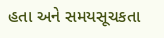હતા અને સમયસૂચકતા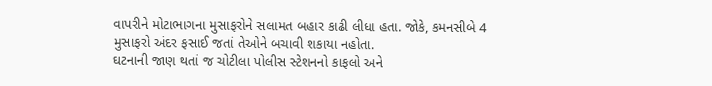વાપરીને મોટાભાગના મુસાફરોને સલામત બહાર કાઢી લીધા હતા. જોકે, કમનસીબે 4 મુસાફરો અંદર ફસાઈ જતાં તેઓને બચાવી શકાયા નહોતા.
ઘટનાની જાણ થતાં જ ચોટીલા પોલીસ સ્ટેશનનો કાફલો અને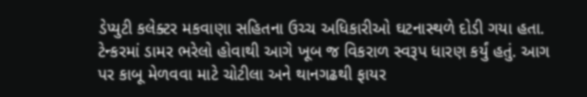ડેપ્યુટી કલેક્ટર મકવાણા સહિતના ઉચ્ચ અધિકારીઓ ઘટનાસ્થળે દોડી ગયા હતા. ટેન્કરમાં ડામર ભરેલો હોવાથી આગે ખૂબ જ વિકરાળ સ્વરૂપ ધારણ કર્યું હતું. આગ પર કાબૂ મેળવવા માટે ચોટીલા અને થાનગઢથી ફાયર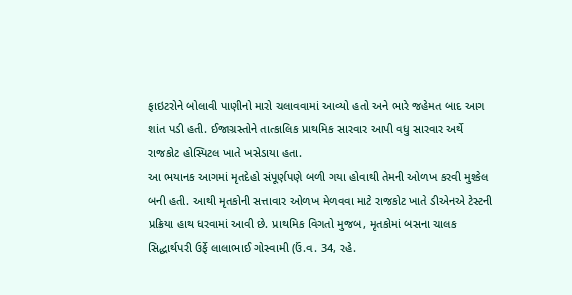ફાઇટરોને બોલાવી પાણીનો મારો ચલાવવામાં આવ્યો હતો અને ભારે જહેમત બાદ આગ શાંત પડી હતી. ઈજાગ્રસ્તોને તાત્કાલિક પ્રાથમિક સારવાર આપી વધુ સારવાર અર્થે રાજકોટ હોસ્પિટલ ખાતે ખસેડાયા હતા.
આ ભયાનક આગમાં મૃતદેહો સંપૂર્ણપણે બળી ગયા હોવાથી તેમની ઓળખ કરવી મુશ્કેલ બની હતી. આથી મૃતકોની સત્તાવાર ઓળખ મેળવવા માટે રાજકોટ ખાતે ડીએનએ ટેસ્ટની પ્રક્રિયા હાથ ધરવામાં આવી છે. પ્રાથમિક વિગતો મુજબ, મૃતકોમાં બસના ચાલક સિદ્ધાર્થપરી ઉર્ફે લાલાભાઈ ગોસ્વામી (ઉં.વ. 34, રહે.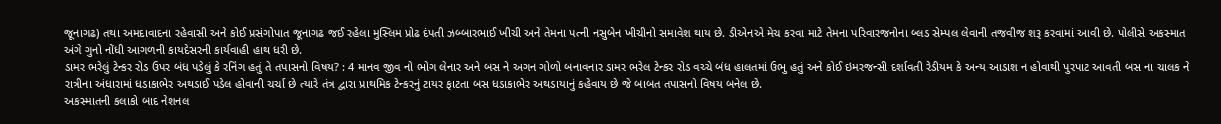જૂનાગઢ) તથા અમદાવાદના રહેવાસી અને કોઈ પ્રસંગોપાત જૂનાગઢ જઈ રહેલા મુસ્લિમ પ્રોઢ દંપતી ઝબ્બારભાઈ ખીચી અને તેમના પત્ની નસુબેન ખીચીનો સમાવેશ થાય છે. ડીએનએ મેચ કરવા માટે તેમના પરિવારજનોના બ્લડ સેમ્પલ લેવાની તજવીજ શરૂ કરવામાં આવી છે. પોલીસે અકસ્માત અંગે ગુનો નોંધી આગળની કાયદેસરની કાર્યવાહી હાથ ધરી છે.
ડામર ભરેલું ટેન્કર રોડ ઉપર બંધ પડેલું કે રનિંગ હતું તે તપાસનો વિષય? : 4 માનવ જીવ નો ભોગ લેનાર અને બસ ને અગન ગોળો બનાવનાર ડામર ભરેલ ટેન્કર રોડ વચ્ચે બંધ હાલતમાં ઉભુ હતું અને કોઈ ઇમરજન્સી દર્શાવતી રેડીયમ કે અન્ય આડાશ ન હોવાથી પુરપાટ આવતી બસ ના ચાલક ને રાત્રીના અંધારામાં ધડાકાભેર અથડાઈ પડેલ હોવાની ચર્ચા છે ત્યારે તંત્ર દ્વારા પ્રાથમિક ટેન્કરનું ટાયર ફાટતા બસ ધડાકાભેર અથડાયાનું કહેવાય છે જે બાબત તપાસનો વિષય બનેલ છે.
અકસ્માતની કલાકો બાદ નેશનલ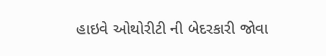હાઇવે ઓથોરીટી ની બેદરકારી જોવા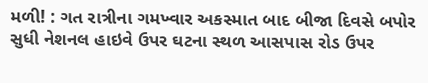મળી! : ગત રાત્રીના ગમખ્વાર અકસ્માત બાદ બીજા દિવસે બપોર સુધી નેશનલ હાઇવે ઉપર ઘટના સ્થળ આસપાસ રોડ ઉપર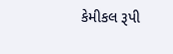કેમીકલ રૂપી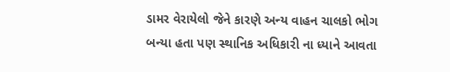ડામર વેરાયેલો જેને કારણે અન્ય વાહન ચાલકો ભોગ બન્યા હતા પણ સ્થાનિક અધિકારી ના ધ્યાને આવતા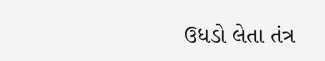ઉધડો લેતા તંત્ર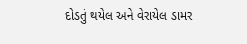દોડતું થયેલ અને વેરાયેલ ડામર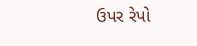ઉપર રેપો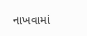નાખવામાં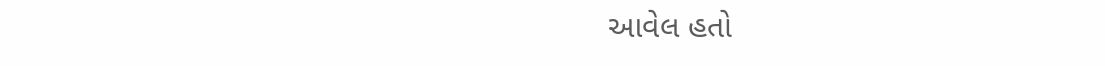આવેલ હતો